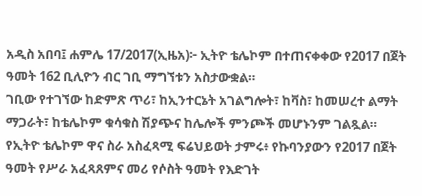አዲስ አበባ፤ ሐምሌ 17/2017(ኢዜአ)፦ ኢትዮ ቴሌኮም በተጠናቀቀው የ2017 በጀት ዓመት 162 ቢሊዮን ብር ገቢ ማግኘቱን አስታውቋል።
ገቢው የተገኘው ከድምጽ ጥሪ፣ ከኢንተርኔት አገልግሎት፣ ከቫስ፣ ከመሠረተ ልማት ማጋራት፣ ከቴሌኮም ቁሳቁስ ሽያጭና ከሌሎች ምንጮች መሆኑንም ገልጿል።
የኢትዮ ቴሌኮም ዋና ስራ አስፈጻሚ ፍሬህይወት ታምሩ፥ የኩባንያውን የ2017 በጀት ዓመት የሥራ አፈጻጸምና መሪ የሶስት ዓመት የእድገት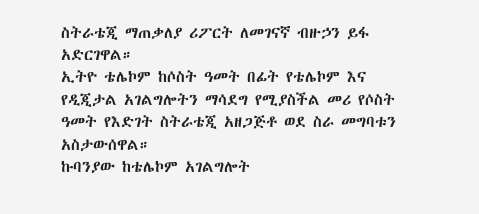ስትራቴጂ ማጠቃለያ ሪፖርት ለመገናኛ ብዙኃን ይፋ አድርገዋል።
ኢትዮ ቴሌኮም ከሶስት ዓመት በፊት የቴሌኮም እና የዲጂታል አገልግሎትን ማሳደግ የሚያስችል መሪ የሶስት ዓመት የእድገት ስትራቴጂ አዘጋጅቶ ወደ ስራ መግባቱን አስታውሰዋል።
ኩባንያው ከቴሌኮም አገልግሎት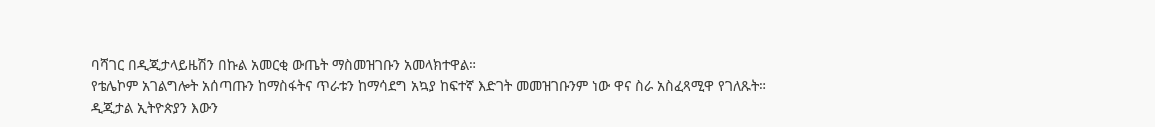ባሻገር በዲጂታላይዜሽን በኩል አመርቂ ውጤት ማስመዝገቡን አመላክተዋል።
የቴሌኮም አገልግሎት አሰጣጡን ከማስፋትና ጥራቱን ከማሳደግ አኳያ ከፍተኛ እድገት መመዝገቡንም ነው ዋና ስራ አስፈጻሚዋ የገለጹት።
ዲጂታል ኢትዮጵያን እውን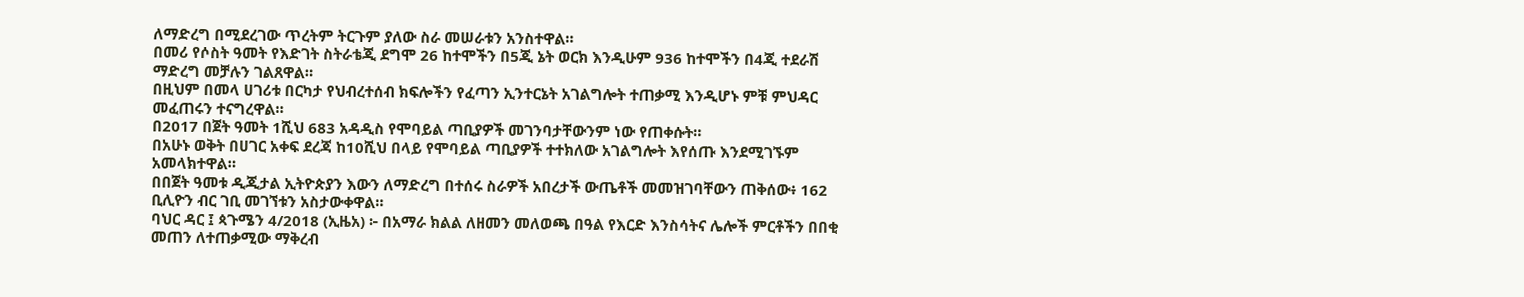ለማድረግ በሚደረገው ጥረትም ትርጉም ያለው ስራ መሠራቱን አንስተዋል።
በመሪ የሶስት ዓመት የእድገት ስትራቴጂ ደግሞ 26 ከተሞችን በ5ጂ ኔት ወርክ እንዲሁም 936 ከተሞችን በ4ጂ ተደራሽ ማድረግ መቻሉን ገልጸዋል።
በዚህም በመላ ሀገሪቱ በርካታ የህብረተሰብ ክፍሎችን የፈጣን ኢንተርኔት አገልግሎት ተጠቃሚ እንዲሆኑ ምቹ ምህዳር መፈጠሩን ተናግረዋል።
በ2017 በጀት ዓመት 1ሺህ 683 አዳዲስ የሞባይል ጣቢያዎች መገንባታቸውንም ነው የጠቀሱት።
በአሁኑ ወቅት በሀገር አቀፍ ደረጃ ከ10ሺህ በላይ የሞባይል ጣቢያዎች ተተክለው አገልግሎት እየሰጡ እንደሚገኙም አመላክተዋል።
በበጀት ዓመቱ ዲጂታል ኢትዮጵያን እውን ለማድረግ በተሰሩ ስራዎች አበረታች ውጤቶች መመዝገባቸውን ጠቅሰው፥ 162 ቢሊዮን ብር ገቢ መገኘቱን አስታውቀዋል።
ባህር ዳር ፤ ጳጉሜን 4/2018 (ኢዜአ) ፦ በአማራ ክልል ለዘመን መለወጫ በዓል የእርድ እንስሳትና ሌሎች ምርቶችን በበቂ መጠን ለተጠቃሚው ማቅረብ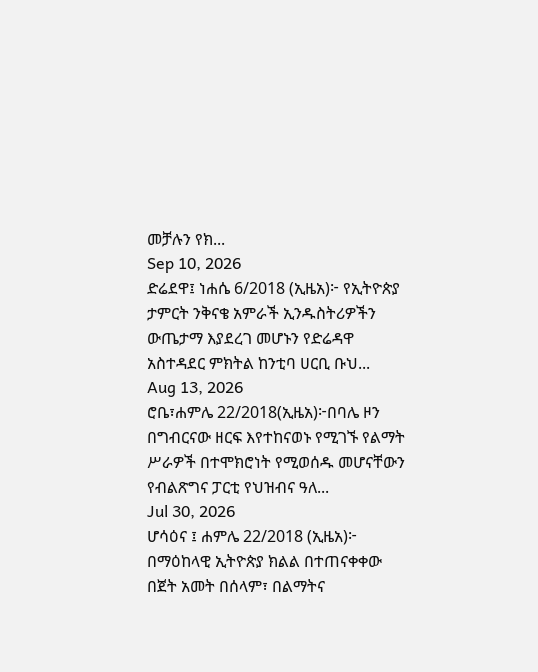መቻሉን የክ...
Sep 10, 2026
ድሬደዋ፤ ነሐሴ 6/2018 (ኢዜአ)፦ የኢትዮጵያ ታምርት ንቅናቄ አምራች ኢንዱስትሪዎችን ውጤታማ እያደረገ መሆኑን የድሬዳዋ አስተዳደር ምክትል ከንቲባ ሀርቢ ቡህ...
Aug 13, 2026
ሮቤ፣ሐምሌ 22/2018(ኢዜአ)፦በባሌ ዞን በግብርናው ዘርፍ እየተከናወኑ የሚገኙ የልማት ሥራዎች በተሞክሮነት የሚወሰዱ መሆናቸውን የብልጽግና ፓርቲ የህዝብና ዓለ...
Jul 30, 2026
ሆሳዕና ፤ ሐምሌ 22/2018 (ኢዜአ)፦ በማዕከላዊ ኢትዮጵያ ክልል በተጠናቀቀው በጀት አመት በሰላም፣ በልማትና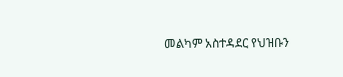መልካም አስተዳደር የህዝቡን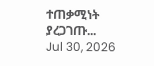ተጠቃሚነት ያረጋገጡ...
Jul 30, 2026